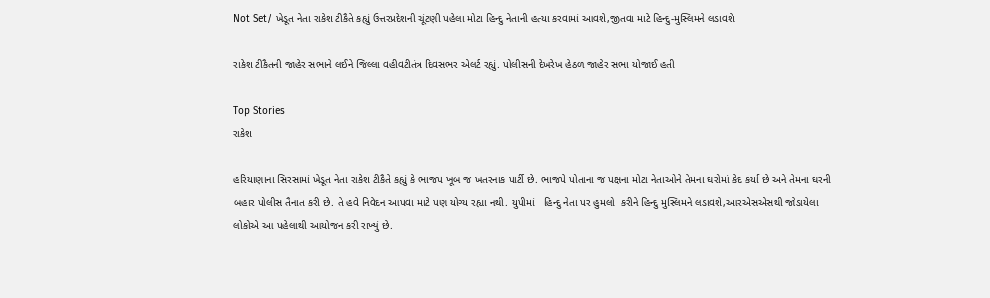Not Set/ ખેડૂત નેતા રાકેશ ટીકૈતે કહ્યું ઉત્તરપ્રદેશની ચૂંટણી પહેલા મોટા હિન્દુ નેતાની હત્યા કરવામાં આવશે,જીતવા માટે હિન્દુ-મુસ્લિમને લડાવશે

રાકેશ ટીકૈતની જાહેર સભાને લઈને જિલ્લા વહીવટીતંત્ર દિવસભર એલર્ટ રહ્યું. પોલીસની દેખરેખ હેઠળ જાહેર સભા યોજાઈ હતી

Top Stories
રાકેશ

હરિયાણાના સિરસામાં ખેડૂત નેતા રાકેશ ટીકૈતે કહ્યું કે ભાજપ ખૂબ જ ખતરનાક પાર્ટી છે. ભાજપે પોતાના જ પક્ષના મોટા નેતાઓને તેમના ઘરોમાં કેદ કર્યા છે અને તેમના ઘરની બહાર પોલીસ તૈનાત કરી છે. તે હવે નિવેદન આપવા માટે પણ યોગ્ય રહ્યા નથી. યુપીમાં   હિન્દુ નેતા પર હુમલો  કરીને હિન્દુ મુસ્લિમને લડાવશે,આરએસએસથી જોડાયેલા લોકોએ આ પહેલાથી આયોજન કરી રાખ્યું છે.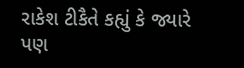રાકેશ ટીકૈતે કહ્યું કે જ્યારે પણ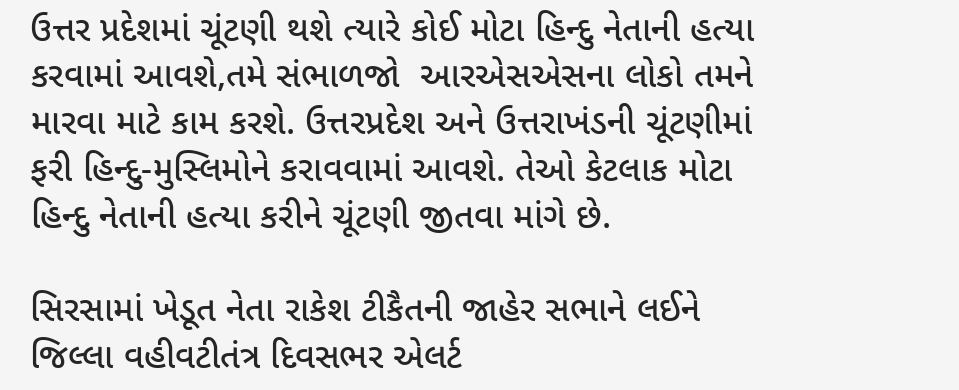ઉત્તર પ્રદેશમાં ચૂંટણી થશે ત્યારે કોઈ મોટા હિન્દુ નેતાની હત્યા કરવામાં આવશે,તમે સંભાળજો  આરએસએસના લોકો તમને મારવા માટે કામ કરશે. ઉત્તરપ્રદેશ અને ઉત્તરાખંડની ચૂંટણીમાં ફરી હિન્દુ-મુસ્લિમોને કરાવવામાં આવશે. તેઓ કેટલાક મોટા હિન્દુ નેતાની હત્યા કરીને ચૂંટણી જીતવા માંગે છે.

સિરસામાં ખેડૂત નેતા રાકેશ ટીકૈતની જાહેર સભાને લઈને જિલ્લા વહીવટીતંત્ર દિવસભર એલર્ટ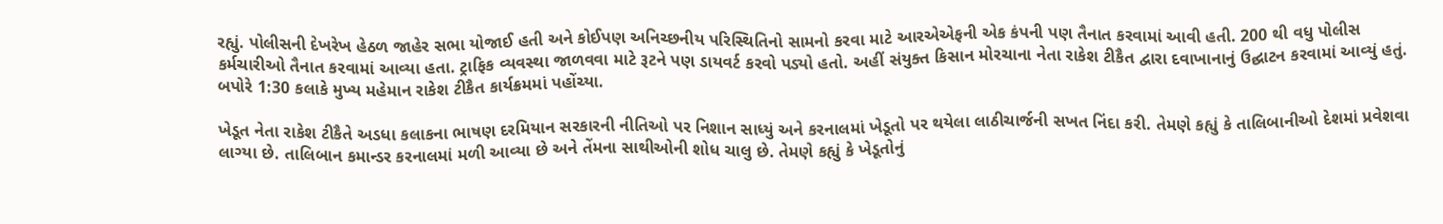રહ્યું. પોલીસની દેખરેખ હેઠળ જાહેર સભા યોજાઈ હતી અને કોઈપણ અનિચ્છનીય પરિસ્થિતિનો સામનો કરવા માટે આરએએફની એક કંપની પણ તૈનાત કરવામાં આવી હતી. 200 થી વધુ પોલીસ કર્મચારીઓ તૈનાત કરવામાં આવ્યા હતા. ટ્રાફિક વ્યવસ્થા જાળવવા માટે રૂટને પણ ડાયવર્ટ કરવો પડ્યો હતો. અહીં સંયુક્ત કિસાન મોરચાના નેતા રાકેશ ટીકૈત દ્વારા દવાખાનાનું ઉદ્ઘાટન કરવામાં આવ્યું હતું. બપોરે 1:30 કલાકે મુખ્ય મહેમાન રાકેશ ટીકૈત કાર્યક્રમમાં પહોંચ્યા.

ખેડૂત નેતા રાકેશ ટીકૈતે અડધા કલાકના ભાષણ દરમિયાન સરકારની નીતિઓ પર નિશાન સાધ્યું અને કરનાલમાં ખેડૂતો પર થયેલા લાઠીચાર્જની સખત નિંદા કરી. તેમણે કહ્યું કે તાલિબાનીઓ દેશમાં પ્રવેશવા લાગ્યા છે. તાલિબાન કમાન્ડર કરનાલમાં મળી આવ્યા છે અને તેંમના સાથીઓની શોધ ચાલુ છે. તેમણે કહ્યું કે ખેડૂતોનું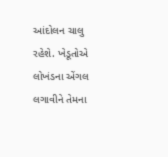આંદોલન ચાલુ રહેશે. ખેડૂતોએ લોખંડના એંગલ  લગાવીને તેમના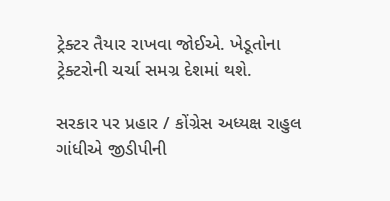ટ્રેક્ટર તૈયાર રાખવા જોઈએ. ખેડૂતોના ટ્રેક્ટરોની ચર્ચા સમગ્ર દેશમાં થશે.

સરકાર પર પ્રહાર / કોંગ્રેસ અધ્યક્ષ રાહુલ ગાંધીએ જીડીપીની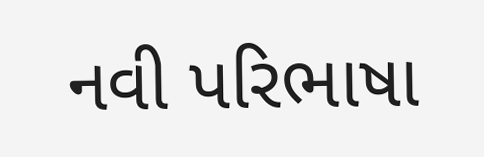નવી પરિભાષા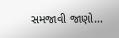સમજાવી જાણો…